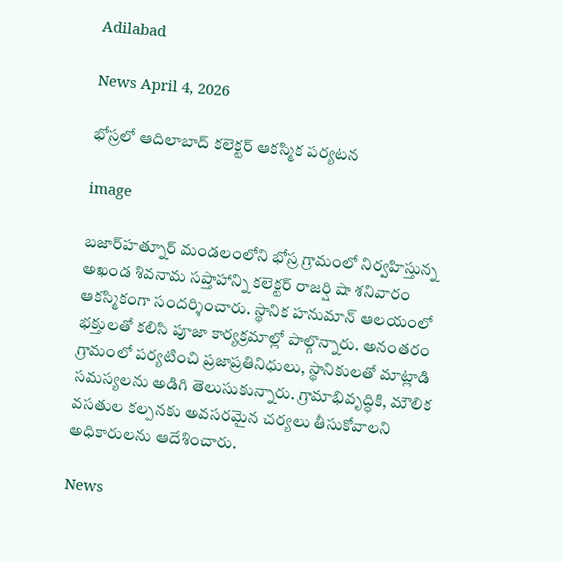Adilabad

News April 4, 2026

భోస్రలో ఆదిలాబాద్ కలెక్టర్‌ ఆకస్మిక పర్యటన

image

బజార్‌హత్నూర్ మండలంలోని భోస్ర గ్రామంలో నిర్వహిస్తున్న అఖండ శివనామ సప్తాహాన్ని కలెక్టర్ రాజర్షి షా శనివారం ఆకస్మికంగా సందర్శించారు. స్థానిక హనుమాన్ ఆలయంలో భక్తులతో కలిసి పూజా కార్యక్రమాల్లో పాల్గొన్నారు. అనంతరం గ్రామంలో పర్యటించి ప్రజాప్రతినిధులు, స్థానికులతో మాట్లాడి సమస్యలను అడిగి తెలుసుకున్నారు. గ్రామాభివృద్ధికి, మౌలిక వసతుల కల్పనకు అవసరమైన చర్యలు తీసుకోవాలని అధికారులను ఆదేశించారు.

News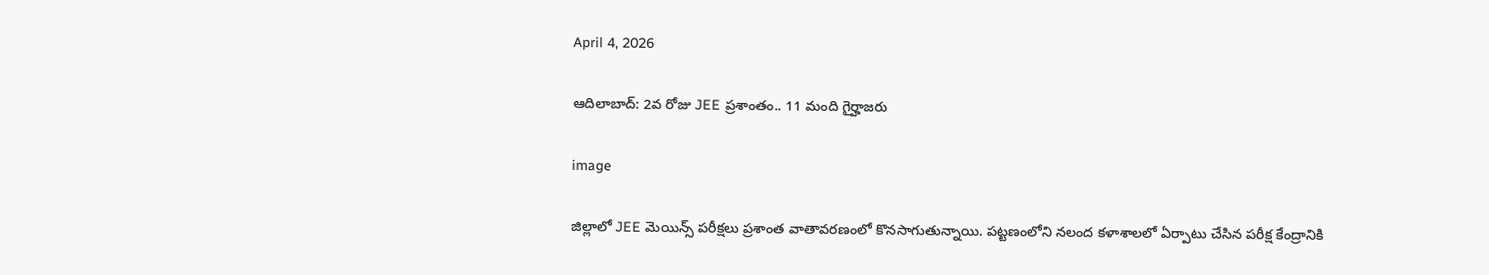April 4, 2026

ఆదిలాబాద్: 2వ రోజు JEE ప్రశాంతం.. 11 మంది గైర్హాజరు

image

జిల్లాలో JEE మెయిన్స్ పరీక్షలు ప్రశాంత వాతావరణంలో కొనసాగుతున్నాయి. పట్టణంలోని నలంద కళాశాలలో ఏర్పాటు చేసిన పరీక్ష కేంద్రానికి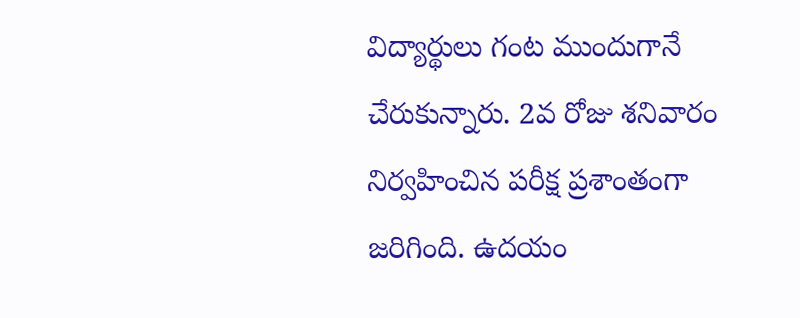విద్యార్థులు గంట ముందుగానే చేరుకున్నారు. 2వ రోజు శనివారం నిర్వహించిన పరీక్ష ప్రశాంతంగా జరిగింది. ఉదయం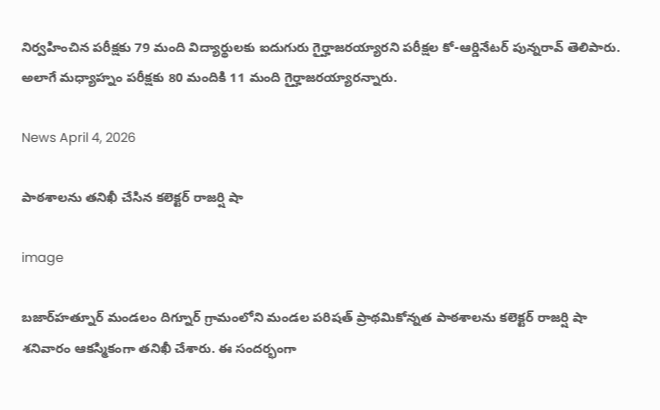నిర్వహించిన పరీక్షకు 79 మంది విద్యార్థులకు ఐదుగురు గైర్హాజరయ్యారని పరీక్షల కో-ఆర్డినేటర్ పున్నరావ్ తెలిపారు. అలాగే మధ్యాహ్నం పరీక్షకు 80 మందికి 11 మంది గైర్హాజరయ్యారన్నారు.

News April 4, 2026

పాఠశాలను తనిఖీ చేసిన కలెక్టర్ రాజర్షి షా

image

బజార్‌హత్నూర్ మండలం దిగ్నూర్ గ్రామంలోని మండల పరిషత్ ప్రాథమికోన్నత పాఠశాలను కలెక్టర్ రాజర్షి షా శనివారం ఆకస్మికంగా తనిఖీ చేశారు. ఈ సందర్భంగా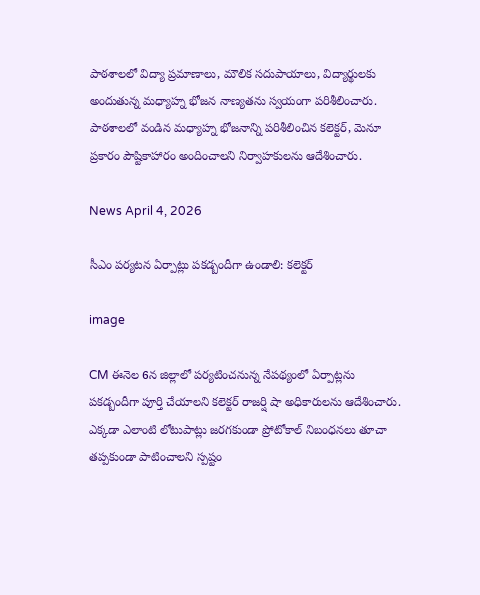పాఠశాలలో విద్యా ప్రమాణాలు, మౌలిక సదుపాయాలు, విద్యార్థులకు అందుతున్న మధ్యాహ్న భోజన నాణ్యతను స్వయంగా పరిశీలించారు. పాఠశాలలో వండిన మధ్యాహ్న భోజనాన్ని పరిశీలించిన కలెక్టర్, మెనూ ప్రకారం పౌష్టికాహారం అందించాలని నిర్వాహకులను ఆదేశించారు.

News April 4, 2026

సీఎం పర్యటన ఏర్పాట్లు పకడ్బందీగా ఉండాలి: కలెక్టర్

image

CM ఈనెల 6న జిల్లాలో పర్యటించనున్న నేపథ్యంలో ఏర్పాట్లను పకడ్బందీగా పూర్తి చేయాలని కలెక్టర్ రాజర్షి షా అధికారులను ఆదేశించారు. ఎక్కడా ఎలాంటి లోటుపాట్లు జరగకుండా ప్రోటోకాల్ నిబంధనలు తూచా తప్పకుండా పాటించాలని స్పష్టం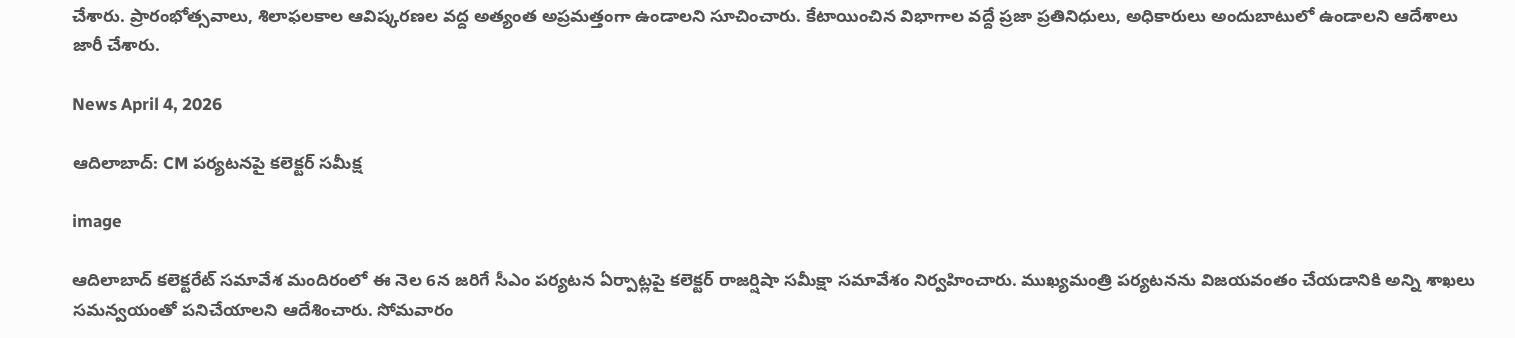చేశారు. ప్రారంభోత్సవాలు, శిలాఫలకాల ఆవిష్కరణల వద్ద అత్యంత అప్రమత్తంగా ఉండాలని సూచించారు. కేటాయించిన విభాగాల వద్దే ప్రజా ప్రతినిధులు, అధికారులు అందుబాటులో ఉండాలని ఆదేశాలు జారీ చేశారు.

News April 4, 2026

ఆదిలాబాద్: CM పర్యటనపై కలెక్టర్ సమీక్ష

image

ఆదిలాబాద్ కలెక్టరేట్ సమావేశ మందిరంలో ఈ నెల 6న జరిగే సీఎం పర్యటన ఏర్పాట్లపై కలెక్టర్ రాజర్షిషా సమీక్షా సమావేశం నిర్వహించారు. ముఖ్యమంత్రి పర్యటనను విజయవంతం చేయడానికి అన్ని శాఖలు సమన్వయంతో పనిచేయాలని ఆదేశించారు. సోమవారం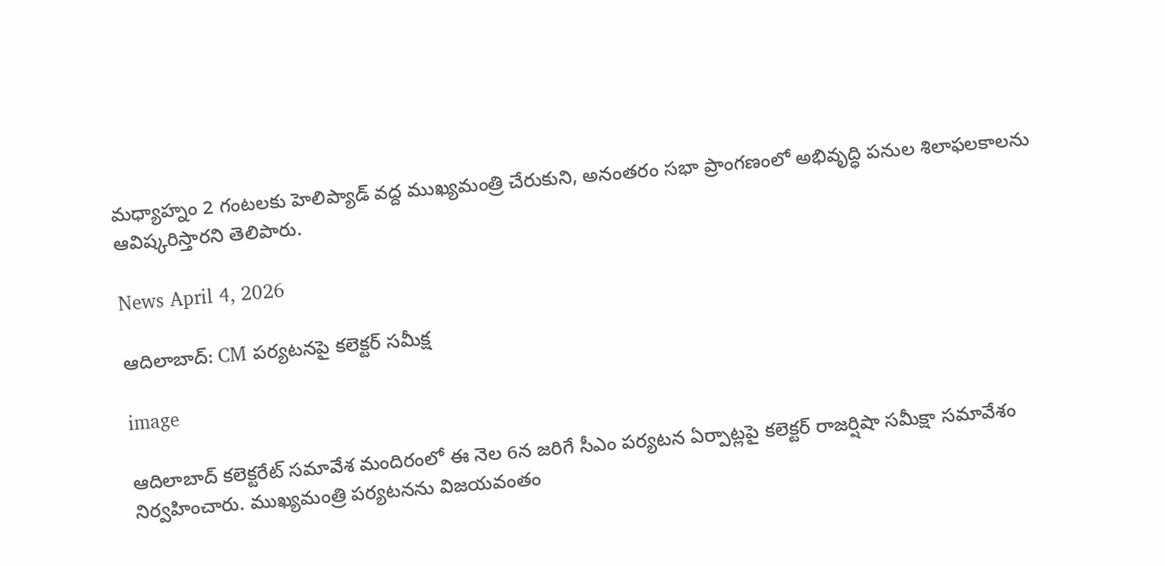మధ్యాహ్నం 2 గంటలకు హెలిప్యాడ్ వద్ద ముఖ్యమంత్రి చేరుకుని, అనంతరం సభా ప్రాంగణంలో అభివృద్ధి పనుల శిలాఫలకాలను ఆవిష్కరిస్తారని తెలిపారు.

News April 4, 2026

ఆదిలాబాద్: CM పర్యటనపై కలెక్టర్ సమీక్ష

image

ఆదిలాబాద్ కలెక్టరేట్ సమావేశ మందిరంలో ఈ నెల 6న జరిగే సీఎం పర్యటన ఏర్పాట్లపై కలెక్టర్ రాజర్షిషా సమీక్షా సమావేశం నిర్వహించారు. ముఖ్యమంత్రి పర్యటనను విజయవంతం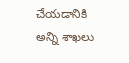చేయడానికి అన్ని శాఖలు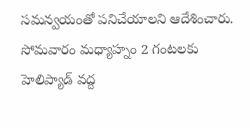సమన్వయంతో పనిచేయాలని ఆదేశించారు. సోమవారం మధ్యాహ్నం 2 గంటలకు హెలిప్యాడ్ వద్ద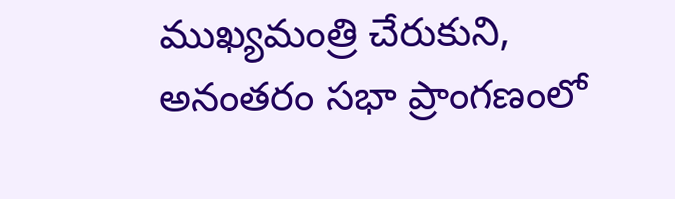ముఖ్యమంత్రి చేరుకుని, అనంతరం సభా ప్రాంగణంలో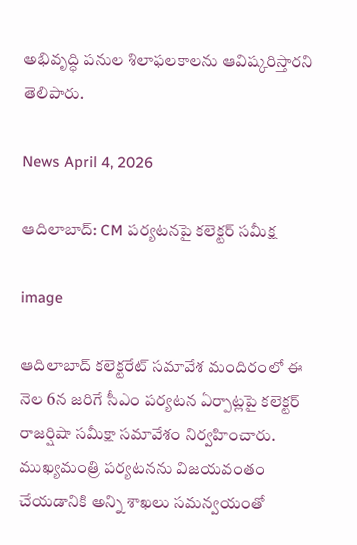అభివృద్ధి పనుల శిలాఫలకాలను ఆవిష్కరిస్తారని తెలిపారు.

News April 4, 2026

ఆదిలాబాద్: CM పర్యటనపై కలెక్టర్ సమీక్ష

image

ఆదిలాబాద్ కలెక్టరేట్ సమావేశ మందిరంలో ఈ నెల 6న జరిగే సీఎం పర్యటన ఏర్పాట్లపై కలెక్టర్ రాజర్షిషా సమీక్షా సమావేశం నిర్వహించారు. ముఖ్యమంత్రి పర్యటనను విజయవంతం చేయడానికి అన్ని శాఖలు సమన్వయంతో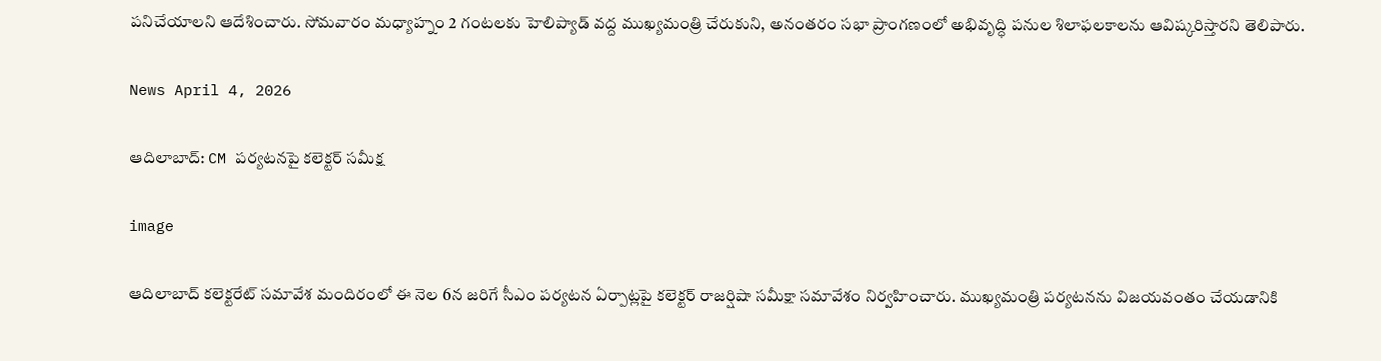పనిచేయాలని ఆదేశించారు. సోమవారం మధ్యాహ్నం 2 గంటలకు హెలిప్యాడ్ వద్ద ముఖ్యమంత్రి చేరుకుని, అనంతరం సభా ప్రాంగణంలో అభివృద్ధి పనుల శిలాఫలకాలను ఆవిష్కరిస్తారని తెలిపారు.

News April 4, 2026

ఆదిలాబాద్: CM పర్యటనపై కలెక్టర్ సమీక్ష

image

ఆదిలాబాద్ కలెక్టరేట్ సమావేశ మందిరంలో ఈ నెల 6న జరిగే సీఎం పర్యటన ఏర్పాట్లపై కలెక్టర్ రాజర్షిషా సమీక్షా సమావేశం నిర్వహించారు. ముఖ్యమంత్రి పర్యటనను విజయవంతం చేయడానికి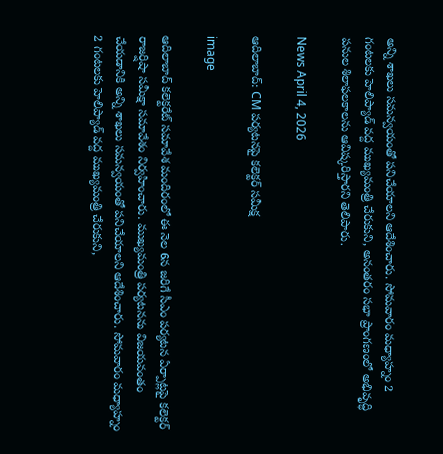అన్ని శాఖలు సమన్వయంతో పనిచేయాలని ఆదేశించారు. సోమవారం మధ్యాహ్నం 2 గంటలకు హెలిప్యాడ్ వద్ద ముఖ్యమంత్రి చేరుకుని, అనంతరం సభా ప్రాంగణంలో అభివృద్ధి పనుల శిలాఫలకాలను ఆవిష్కరిస్తారని తెలిపారు.

News April 4, 2026

ఆదిలాబాద్: CM పర్యటనపై కలెక్టర్ సమీక్ష

image

ఆదిలాబాద్ కలెక్టరేట్ సమావేశ మందిరంలో ఈ నెల 6న జరిగే సీఎం పర్యటన ఏర్పాట్లపై కలెక్టర్ రాజర్షిషా సమీక్షా సమావేశం నిర్వహించారు. ముఖ్యమంత్రి పర్యటనను విజయవంతం చేయడానికి అన్ని శాఖలు సమన్వయంతో పనిచేయాలని ఆదేశించారు. సోమవారం మధ్యాహ్నం 2 గంటలకు హెలిప్యాడ్ వద్ద ముఖ్యమంత్రి చేరుకుని,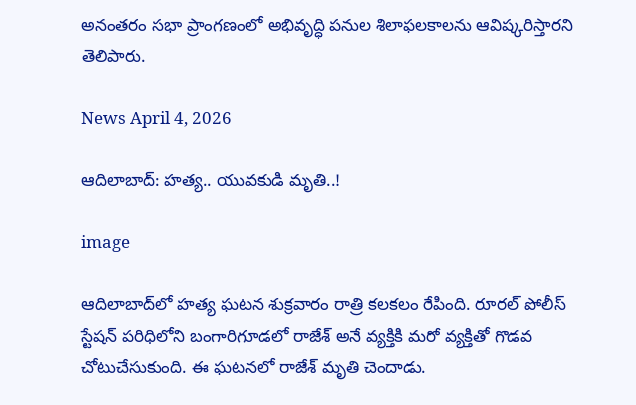అనంతరం సభా ప్రాంగణంలో అభివృద్ధి పనుల శిలాఫలకాలను ఆవిష్కరిస్తారని తెలిపారు.

News April 4, 2026

ఆదిలాబాద్: హత్య.. యువకుడి మృతి..!

image

ఆదిలాబాద్‌లో హత్య ఘటన శుక్రవారం రాత్రి కలకలం రేపింది. రూరల్ పోలీస్ స్టేషన్ పరిధిలోని బంగారిగూడలో రాజేశ్ అనే వ్యక్తికి మరో వ్యక్తితో గొడవ చోటుచేసుకుంది. ఈ ఘటనలో రాజేశ్ మృతి చెందాడు.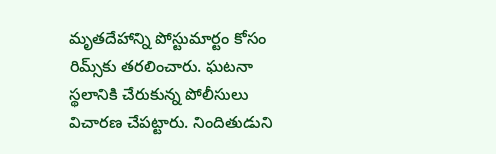మృతదేహాన్ని పోస్టుమార్టం కోసం రిమ్స్‌కు తరలించారు. ఘటనా స్థలానికి చేరుకున్న పోలీసులు విచారణ చేపట్టారు. నిందితుడుని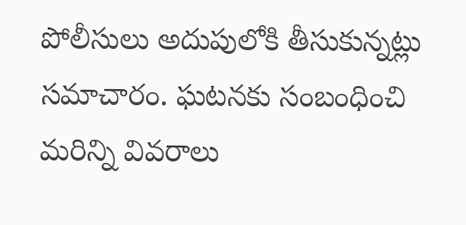పోలీసులు అదుపులోకి తీసుకున్నట్లు సమాచారం. ఘటనకు సంబంధించి మరిన్ని వివరాలు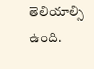తెలియాల్సి ఉంది.